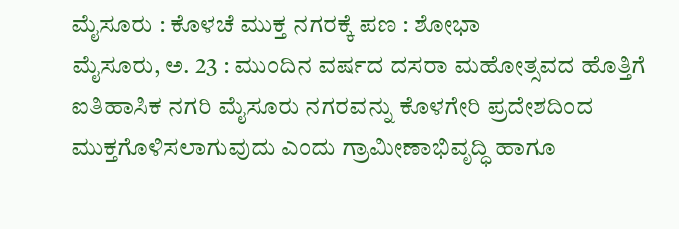ಮೈಸೂರು : ಕೊಳಚೆ ಮುಕ್ತ ನಗರಕ್ಕೆ ಪಣ : ಶೋಭಾ
ಮೈಸೂರು, ಅ. 23 : ಮುಂದಿನ ವರ್ಷದ ದಸರಾ ಮಹೋತ್ಸವದ ಹೊತ್ತಿಗೆ ಐತಿಹಾಸಿಕ ನಗರಿ ಮೈಸೂರು ನಗರವನ್ನು ಕೊಳಗೇರಿ ಪ್ರದೇಶದಿಂದ ಮುಕ್ತಗೊಳಿಸಲಾಗುವುದು ಎಂದು ಗ್ರಾಮೀಣಾಭಿವೃದ್ಧಿ ಹಾಗೂ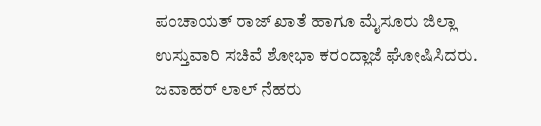ಪಂಚಾಯತ್ ರಾಜ್ ಖಾತೆ ಹಾಗೂ ಮೈಸೂರು ಜಿಲ್ಲಾ ಉಸ್ತುವಾರಿ ಸಚಿವೆ ಶೋಭಾ ಕರಂದ್ಲಾಜೆ ಘೋಷಿಸಿದರು.
ಜವಾಹರ್ ಲಾಲ್ ನೆಹರು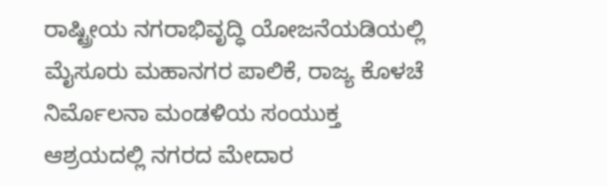ರಾಷ್ಟ್ರೀಯ ನಗರಾಭಿವೃದ್ಧಿ ಯೋಜನೆಯಡಿಯಲ್ಲಿ ಮೈಸೂರು ಮಹಾನಗರ ಪಾಲಿಕೆ, ರಾಜ್ಯ ಕೊಳಚೆ ನಿರ್ಮೊಲನಾ ಮಂಡಳಿಯ ಸಂಯುಕ್ತ ಆಶ್ರಯದಲ್ಲಿ ನಗರದ ಮೇದಾರ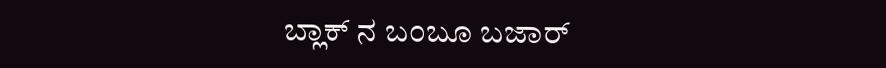ಬ್ಲಾಕ್ ನ ಬಂಬೂ ಬಜಾರ್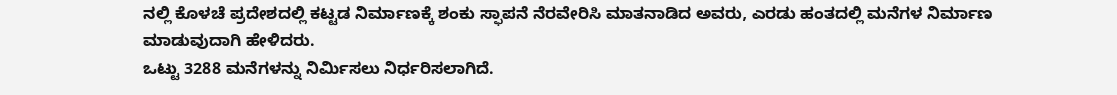ನಲ್ಲಿ ಕೊಳಚೆ ಪ್ರದೇಶದಲ್ಲಿ ಕಟ್ಟಡ ನಿರ್ಮಾಣಕ್ಕೆ ಶಂಕು ಸ್ಫಾಪನೆ ನೆರವೇರಿಸಿ ಮಾತನಾಡಿದ ಅವರು, ಎರಡು ಹಂತದಲ್ಲಿ ಮನೆಗಳ ನಿರ್ಮಾಣ ಮಾಡುವುದಾಗಿ ಹೇಳಿದರು.
ಒಟ್ಟು 3288 ಮನೆಗಳನ್ನು ನಿರ್ಮಿಸಲು ನಿರ್ಧರಿಸಲಾಗಿದೆ.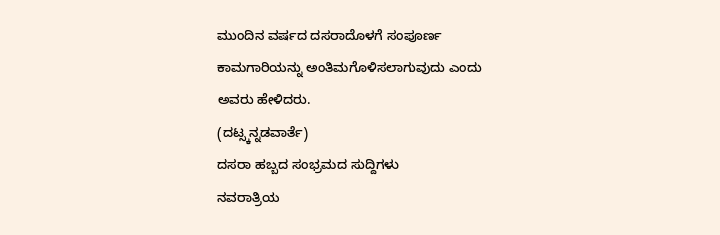ಮುಂದಿನ ವರ್ಷದ ದಸರಾದೊಳಗೆ ಸಂಪೂರ್ಣ ಕಾಮಗಾರಿಯನ್ನು ಅಂತಿಮಗೊಳಿಸಲಾಗುವುದು ಎಂದು ಅವರು ಹೇಳಿದರು.
(ದಟ್ಸ್ಕನ್ನಡವಾರ್ತೆ)
ದಸರಾ ಹಬ್ಬದ ಸಂಭ್ರಮದ ಸುದ್ದಿಗಳು
ನವರಾತ್ರಿಯ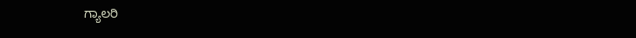ಗ್ಯಾಲರಿ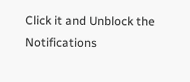Click it and Unblock the Notifications